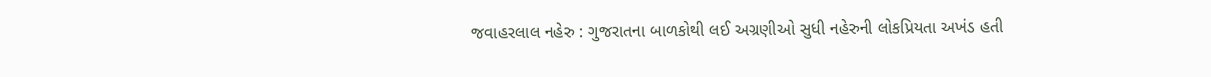જવાહરલાલ નહેરુ : ગુજરાતના બાળકોથી લઈ અગ્રણીઓ સુધી નહેરુની લોકપ્રિયતા અખંડ હતી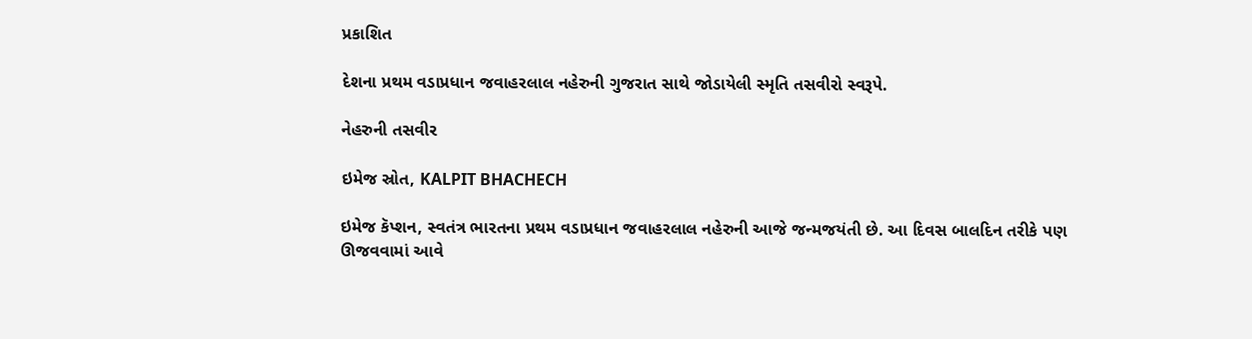પ્રકાશિત

દેશના પ્રથમ વડાપ્રધાન જવાહરલાલ નહેરુની ગુજરાત સાથે જોડાયેલી સ્મૃતિ તસવીરો સ્વરૂપે.

નેહરુની તસવીર

ઇમેજ સ્રોત, KALPIT BHACHECH

ઇમેજ કૅપ્શન, સ્વતંત્ર ભારતના પ્રથમ વડાપ્રધાન જવાહરલાલ નહેરુની આજે જન્મજયંતી છે. આ દિવસ બાલદિન તરીકે પણ ઊજવવામાં આવે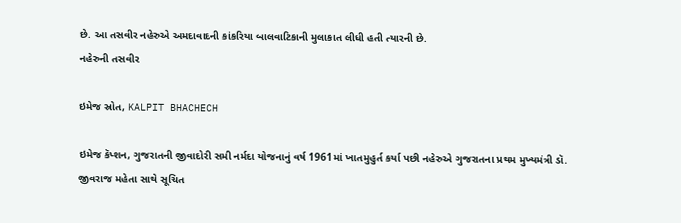છે. આ તસવીર નહેરુએ અમદાવાદની કાંકરિયા બાલવાટિકાની મુલાકાત લીધી હતી ત્યારની છે.
નહેરુની તસવીર

ઇમેજ સ્રોત, KALPIT BHACHECH

ઇમેજ કૅપ્શન, ગુજરાતની જીવાદોરી સમી નર્મદા યોજનાનું વર્ષ 1961માં ખાતમુહુર્ત કર્યા પછી નહેરુએ ગુજરાતના પ્રથમ મુખ્યમંત્રી ડૉ. જીવરાજ મહેતા સાથે સૂચિત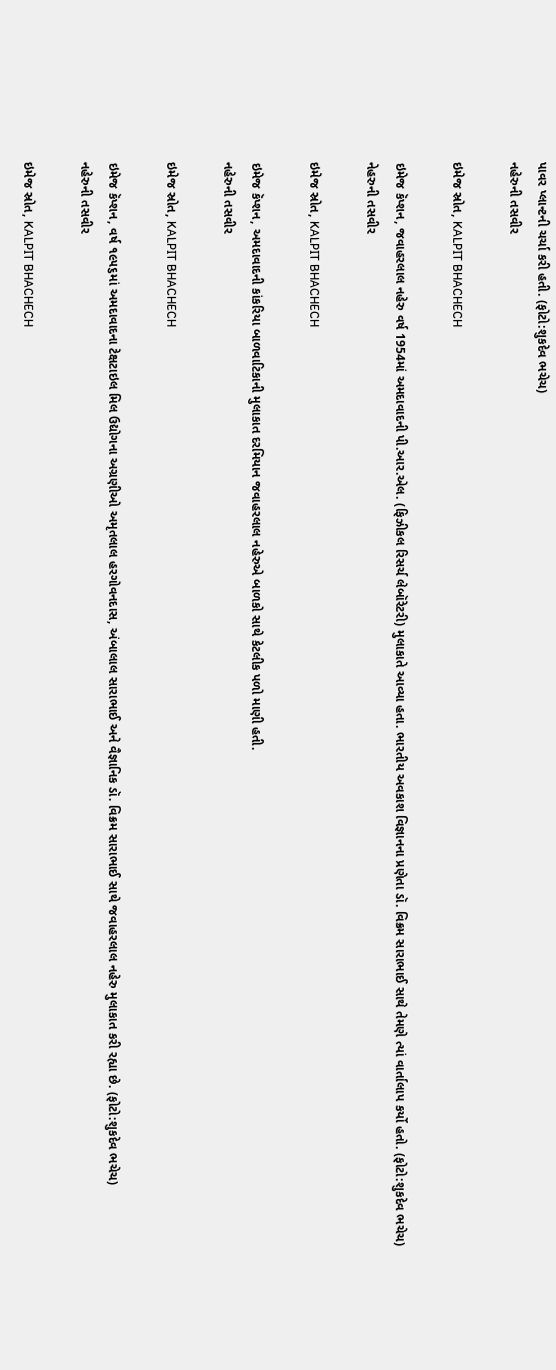પાવર પ્લાન્ટની ચર્ચા કરી હતી. (ફોટો:શુકદેવ ભચેચ)
નહેરુની તસવીર

ઇમેજ સ્રોત, KALPIT BHACHECH

ઇમેજ કૅપ્શન, જવાહરલાલ નહેરુ વર્ષ 1954માં અમદાવાદની પી.આર.એલ. (ફિઝીકલ રિસર્ચ લેબૉરેટરી) મુલાકાતે આવ્યા હતા. ભારતીય અવકાશ વિજ્ઞાનના પ્રણેતા ડૉ. વિક્રમ સારાભાઈ સાથે તેમણે ત્યાં વાર્તાલાપ કર્યો હતો. (ફોટો:શુકદેવ ભચેચ)
નેહરુની તસવીર

ઇમેજ સ્રોત, KALPIT BHACHECH

ઇમેજ કૅપ્શન, અમદાવાદની કાંકરિયા બાળવાટિકાની મુલાકાત દરમિયાન જવાહરલાલ નહેરુએ બાળકો સાથે કેટલીક પળો માણી હતી.
નહેરુની તસવીર

ઇમેજ સ્રોત, KALPIT BHACHECH

ઇમેજ કૅપ્શન, વર્ષ ૧૯૫૬માં અમદાવાદના ટેક્ષટાઇલ મિલ ઉદ્યોગના અગ્રણીઓ અમૃતલાલ હરગોવનદાસ, અંબાલાલ સારાભાઈ અને વૈજ્ઞાનિક ડૉ. વિક્રમ સારાભાઈ સાથે જવાહરલાલ નહેરુ મુલાકાત કરી રહ્યા છે. (ફોટો:શુકદેવ ભચેચ)
નહેરુની તસવીર

ઇમેજ સ્રોત, KALPIT BHACHECH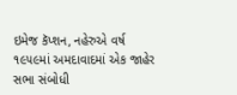ઇમેજ કૅપ્શન, નહેરુએ વર્ષ ૧૯૫૯માં અમદાવાદમાં એક જાહેર સભા સંબોધી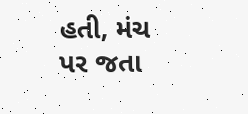હતી, મંચ પર જતા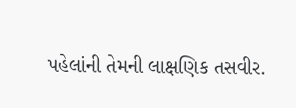પહેલાંની તેમની લાક્ષણિક તસવીર.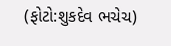(ફોટો:શુકદેવ ભચેચ)